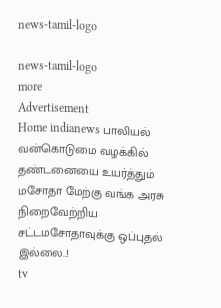news-tamil-logo

news-tamil-logo
more
Advertisement
Home indianews பாலியல் வன்கொடுமை வழக்கில் தண்டனையை உயர்த்தும் மசோதா மேற்கு வங்க அரசு நிறைவேற்றிய சட்டமசோதாவுக்கு ஒப்புதல் இல்லை..!
tv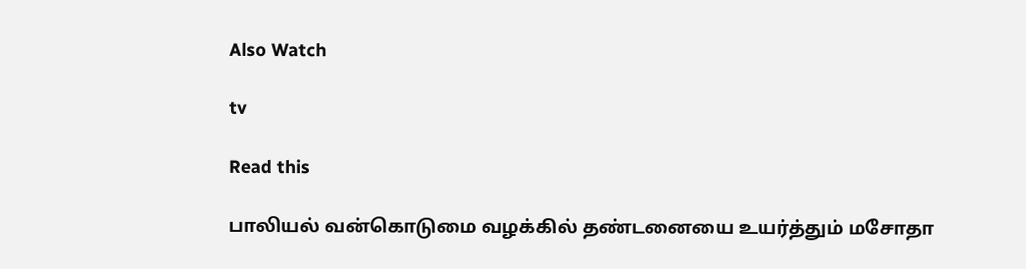Also Watch

tv

Read this

பாலியல் வன்கொடுமை வழக்கில் தண்டனையை உயர்த்தும் மசோதா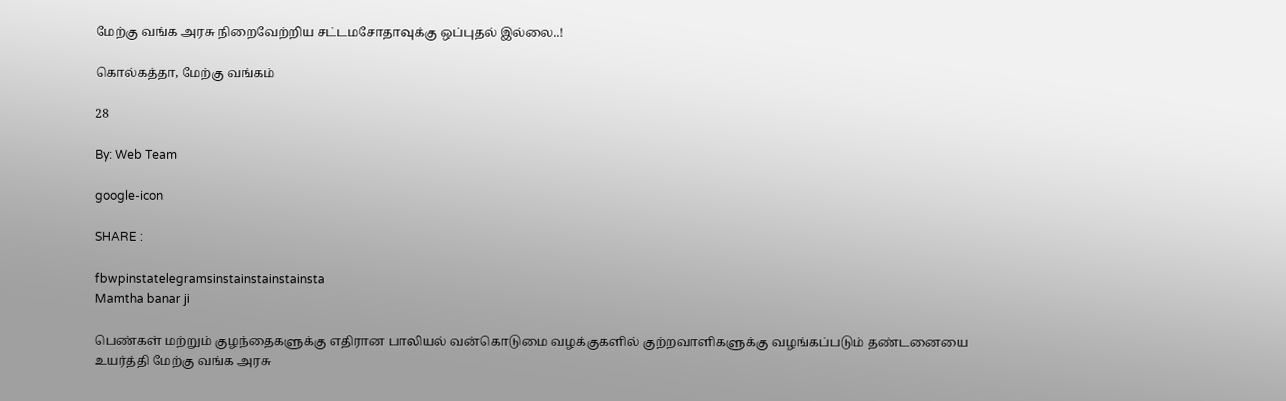மேற்கு வங்க அரசு நிறைவேற்றிய சட்டமசோதாவுக்கு ஒப்புதல் இல்லை..!

கொல்கத்தா, மேற்கு வங்கம்

28

By: Web Team

google-icon

SHARE :

fbwpinstatelegramsinstainstainstainsta
Mamtha banar ji

பெண்கள் மற்றும் குழந்தைகளுக்கு எதிரான பாலியல் வன்கொடுமை வழக்குகளில் குற்றவாளிகளுக்கு வழங்கப்படும் தண்டனையை உயர்த்தி மேற்கு வங்க அரசு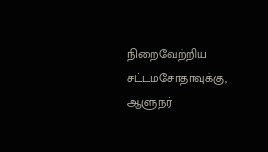நிறைவேற்றிய சட்டமசோதாவுக்கு, ஆளுநர்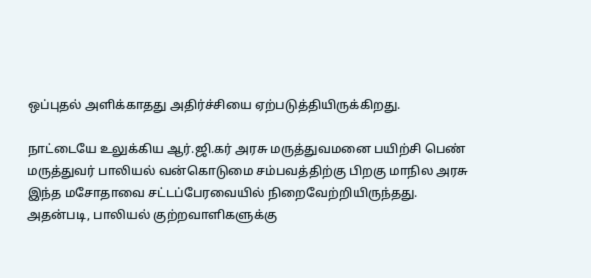ஒப்புதல் அளிக்காதது அதிர்ச்சியை ஏற்படுத்தியிருக்கிறது.

நாட்டையே உலுக்கிய ஆர்.ஜி.கர் அரசு மருத்துவமனை பயிற்சி பெண் மருத்துவர் பாலியல் வன்கொடுமை சம்பவத்திற்கு பிறகு மாநில அரசு இந்த மசோதாவை சட்டப்பேரவையில் நிறைவேற்றியிருந்தது. அதன்படி, பாலியல் குற்றவாளிகளுக்கு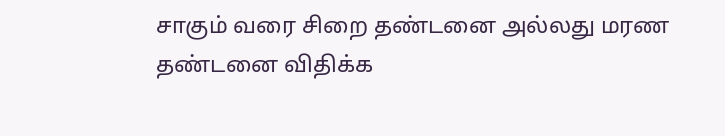சாகும் வரை சிறை தண்டனை அல்லது மரண தண்டனை விதிக்க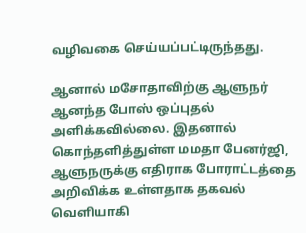வழிவகை செய்யப்பட்டிருந்தது.

ஆனால் மசோதாவிற்கு ஆளுநர் ஆனந்த போஸ் ஒப்புதல் அளிக்கவில்லை. இதனால் கொந்தளித்துள்ள மமதா பேனர்ஜி, ஆளுநருக்கு எதிராக போராட்டத்தை அறிவிக்க உள்ளதாக தகவல் வெளியாகி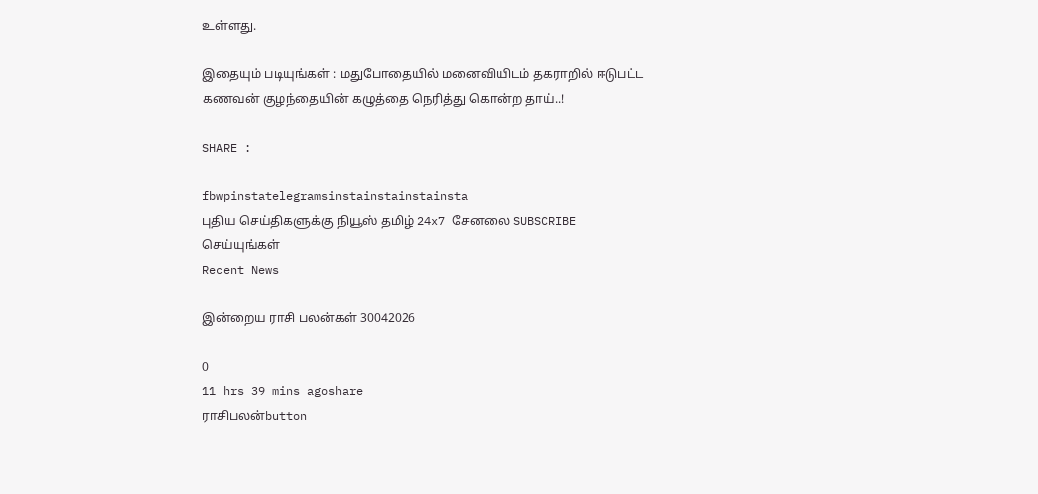உள்ளது.

இதையும் படியுங்கள் : மதுபோதையில் மனைவியிடம் தகராறில் ஈடுபட்ட கணவன் குழந்தையின் கழுத்தை நெரித்து கொன்ற தாய்..!

SHARE :

fbwpinstatelegramsinstainstainstainsta
புதிய செய்திகளுக்கு நியூஸ் தமிழ் 24x7 சேனலை SUBSCRIBE செய்யுங்கள்
Recent News

இன்றைய ராசி பலன்கள் 30042026

0
11 hrs 39 mins agoshare
ராசிபலன்button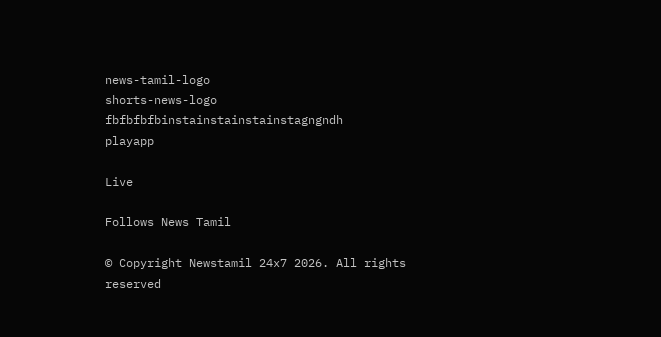news-tamil-logo
shorts-news-logo
fbfbfbfbinstainstainstainstagngndh
playapp

Live

Follows News Tamil

© Copyright Newstamil 24x7 2026. All rights reserved